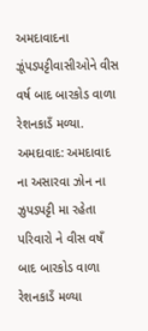અમદાવાદના ઝૂંપડપટ્ટીવાસીઓને વીસ વર્ષ બાદ બારકોડ વાળા રેશનકાડઁ મળ્યા.
અમદાવાદ: અમદાવાદ ના અસારવા ઝોન ના ઝુપડપટ્ટી મા રહેતા પરિવારો ને વીસ વષઁ બાદ બારકોડ વાળા રેશનકાડઁ મળ્યા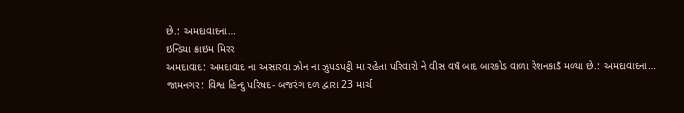છે.: અમદાવાદના…
ઇન્ડિયા ક્રાઇમ મિરર
અમદાવાદ: અમદાવાદ ના અસારવા ઝોન ના ઝુપડપટ્ટી મા રહેતા પરિવારો ને વીસ વષઁ બાદ બારકોડ વાળા રેશનકાડઁ મળ્યા છે.: અમદાવાદના…
જામનગર: વિશ્વ હિન્દુ પરિષદ- બજરંગ દળ દ્વારા 23 માર્ચ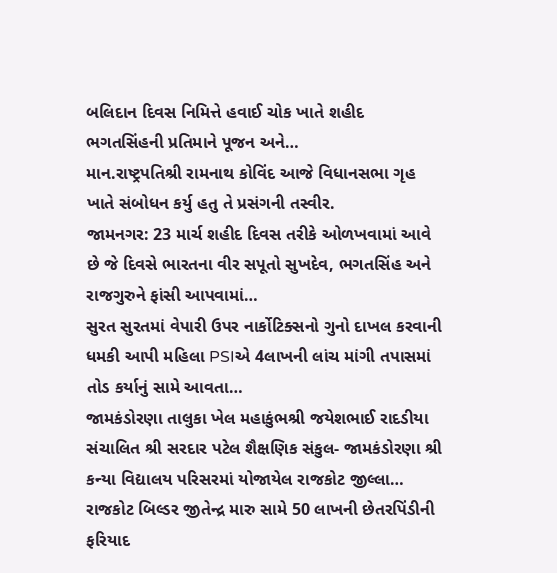બલિદાન દિવસ નિમિત્તે હવાઈ ચોક ખાતે શહીદ ભગતસિંહની પ્રતિમાને પૂજન અને…
માન.રાષ્ટ્રપતિશ્રી રામનાથ કોવિંદ આજે વિધાનસભા ગૃહ ખાતે સંબોધન કર્યુ હતુ તે પ્રસંગની તસ્વીર.
જામનગર: 23 માર્ચ શહીદ દિવસ તરીકે ઓળખવામાં આવે છે જે દિવસે ભારતના વીર સપૂતો સુખદેવ, ભગતસિંહ અને રાજગુરુને ફાંસી આપવામાં…
સુરત સુરતમાં વેપારી ઉપર નાર્કોટિક્સનો ગુનો દાખલ કરવાની ધમકી આપી મહિલા PSIએ 4લાખની લાંચ માંગી તપાસમાં તોડ કર્યાનું સામે આવતા…
જામકંડોરણા તાલુકા ખેલ મહાકુંભશ્રી જયેશભાઈ રાદડીયા સંચાલિત શ્રી સરદાર પટેલ શૈક્ષણિક સંકુલ- જામકંડોરણા શ્રી કન્યા વિદ્યાલય પરિસરમાં યોજાયેલ રાજકોટ જીલ્લા…
રાજકોટ બિલ્ડર જીતેન્દ્ર મારુ સામે 50 લાખની છેતરપિંડીની ફરિયાદ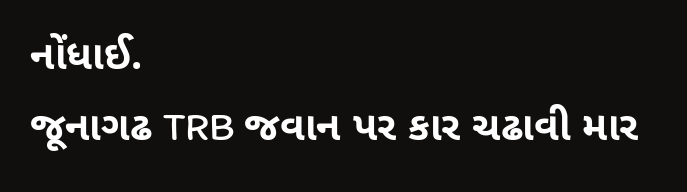નોંધાઈ.
જૂનાગઢ TRB જવાન પર કાર ચઢાવી માર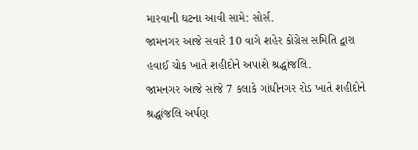મારવાની ઘટના આવી સામે: સોર્સ.
જામનગર આજે સવારે 10 વાગે શહેર કોંગ્રેસ સમિતિ દ્વારા હવાઈ ચોક ખાતે શહીદોને અપાશે શ્રદ્ધાંજલિ.
જામનગર આજે સાંજે 7 કલાકે ગાંધીનગર રોડ ખાતે શહીદોને શ્રદ્ધાંજલિ અર્પણ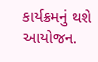કાર્યક્રમનું થશે આયોજન.